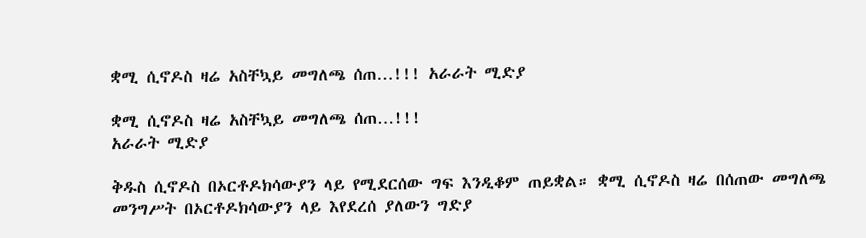ቋሚ ሲኖዶስ ዛሬ አስቸኳይ መግለጫ ሰጠ…!!! አራራት ሚድያ

ቋሚ ሲኖዶስ ዛሬ አስቸኳይ መግለጫ ሰጠ…!!!
አራራት ሚድያ

ቅዱስ ሲኖዶስ በኦርቶዶክሳውያን ላይ የሚደርሰው ግፍ እንዲቆም ጠይቋል። ቋሚ ሲኖዶስ ዛሬ በሰጠው መግለጫ መንግሥት በኦርቶዶክሳውያን ላይ እየደረሰ ያለውን ግድያ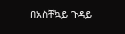በአስቸኳይ ጉዳይ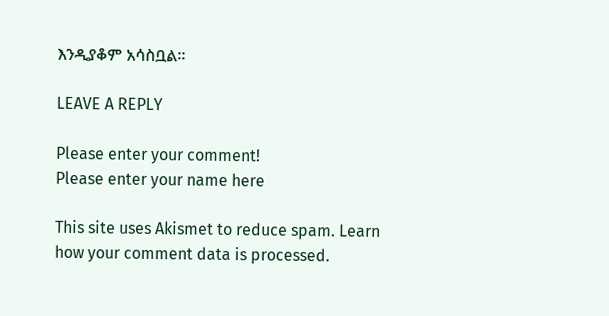እንዲያቆም አሳስቧል።

LEAVE A REPLY

Please enter your comment!
Please enter your name here

This site uses Akismet to reduce spam. Learn how your comment data is processed.